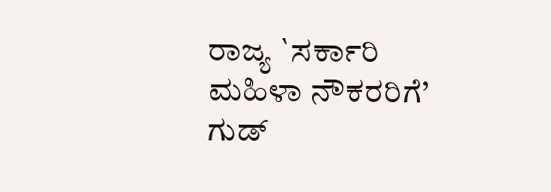ರಾಜ್ಯ `ಸರ್ಕಾರಿ ಮಹಿಳಾ ನೌಕರರಿಗೆ’ ಗುಡ್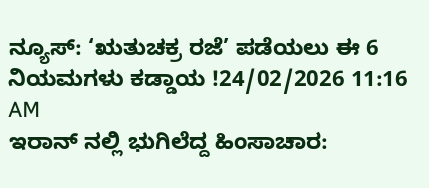ನ್ಯೂಸ್: ‘ಋತುಚಕ್ರ ರಜೆ’ ಪಡೆಯಲು ಈ 6 ನಿಯಮಗಳು ಕಡ್ಡಾಯ !24/02/2026 11:16 AM
ಇರಾನ್ ನಲ್ಲಿ ಭುಗಿಲೆದ್ದ ಹಿಂಸಾಚಾರ: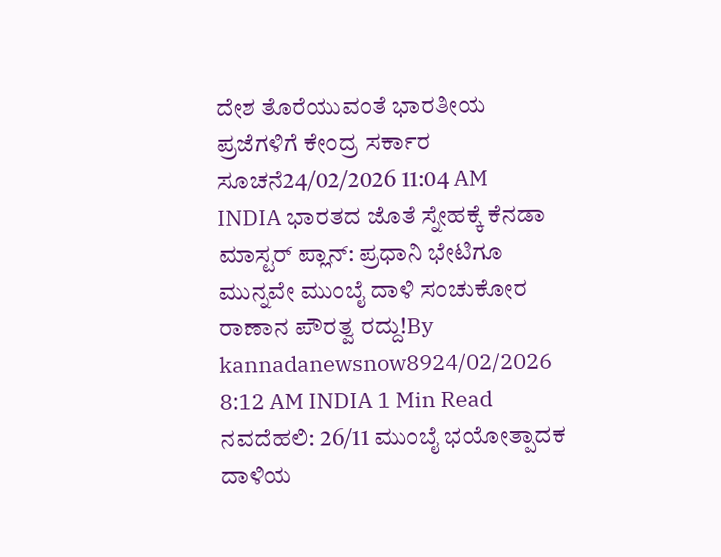ದೇಶ ತೊರೆಯುವಂತೆ ಭಾರತೀಯ ಪ್ರಜೆಗಳಿಗೆ ಕೇಂದ್ರ ಸರ್ಕಾರ ಸೂಚನೆ24/02/2026 11:04 AM
INDIA ಭಾರತದ ಜೊತೆ ಸ್ನೇಹಕ್ಕೆ ಕೆನಡಾ ಮಾಸ್ಟರ್ ಪ್ಲಾನ್: ಪ್ರಧಾನಿ ಭೇಟಿಗೂ ಮುನ್ನವೇ ಮುಂಬೈ ದಾಳಿ ಸಂಚುಕೋರ ರಾಣಾನ ಪೌರತ್ವ ರದ್ದು!By kannadanewsnow8924/02/2026 8:12 AM INDIA 1 Min Read ನವದೆಹಲಿ: 26/11 ಮುಂಬೈ ಭಯೋತ್ಪಾದಕ ದಾಳಿಯ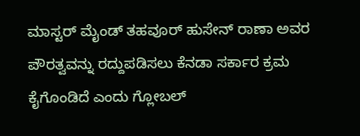ಮಾಸ್ಟರ್ ಮೈಂಡ್ ತಹವೂರ್ ಹುಸೇನ್ ರಾಣಾ ಅವರ ಪೌರತ್ವವನ್ನು ರದ್ದುಪಡಿಸಲು ಕೆನಡಾ ಸರ್ಕಾರ ಕ್ರಮ ಕೈಗೊಂಡಿದೆ ಎಂದು ಗ್ಲೋಬಲ್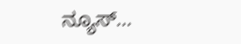ನ್ಯೂಸ್…